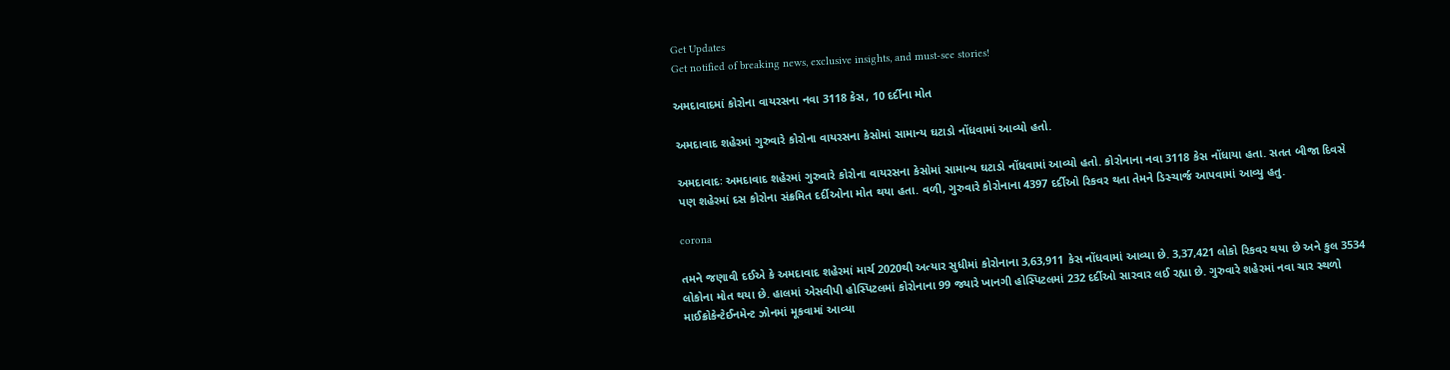Get Updates
Get notified of breaking news, exclusive insights, and must-see stories!

અમદાવાદમાં કોરોના વાયરસના નવા 3118 કેસ, 10 દર્દીના મોત

અમદાવાદ શહેરમાં ગુરુવારે કોરોના વાયરસના કેસોમાં સામાન્ય ઘટાડો નોંધવામાં આવ્યો હતો.

અમદાવાદઃ અમદાવાદ શહેરમાં ગુરુવારે કોરોના વાયરસના કેસોમાં સામાન્ય ઘટાડો નોંધવામાં આવ્યો હતો. કોરોનાના નવા 3118 કેસ નોંધાયા હતા. સતત બીજા દિવસે પણ શહેરમાં દસ કોરોના સંક્રમિત દર્દીઓના મોત થયા હતા. વળી, ગુરુવારે કોરોનાના 4397 દર્દીઓ રિકવર થતા તેમને ડિસ્ચાર્જ આપવામાં આવ્યુ હતુ.

corona

તમને જણાવી દઈએ કે અમદાવાદ શહેરમાં માર્ચ 2020થી અત્યાર સુધીમાં કોરોનાના 3,63,911 કેસ નોંધવામાં આવ્યા છે. 3,37,421 લોકો રિકવર થયા છે અને કુલ 3534 લોકોના મોત થયા છે. હાલમાં એસવીપી હોસ્પિટલમાં કોરોનાના 99 જ્યારે ખાનગી હોસ્પિટલમાં 232 દર્દીઓ સારવાર લઈ રહ્યા છે. ગુરુવારે શહેરમાં નવા ચાર સ્થળો માઈક્રોકેન્ટેઈનમેન્ટ ઝોનમાં મૂકવામાં આવ્યા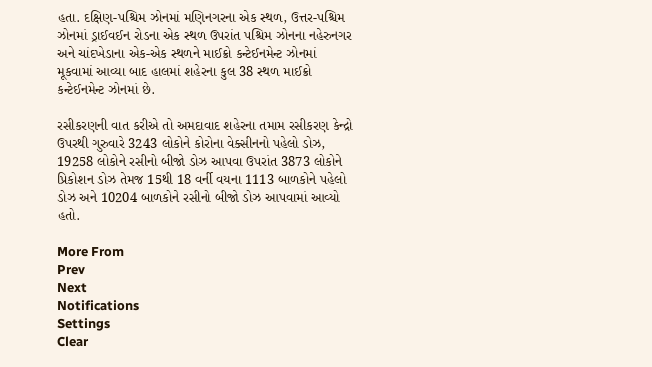હતા. દક્ષિણ-પશ્ચિમ ઝોનમાં મણિનગરના એક સ્થળ, ઉત્તર-પશ્ચિમ ઝોનમાં ડ્રાઈવઈન રોડના એક સ્થળ ઉપરાંત પશ્ચિમ ઝોનના નહેરુનગર અને ચાંદખેડાના એક-એક સ્થળને માઈક્રો કન્ટેઈનમેન્ટ ઝોનમાં મૂકવામાં આવ્યા બાદ હાલમાં શહેરના કુલ 38 સ્થળ માઈક્રો કન્ટેઈનમેન્ટ ઝોનમાં છે.

રસીકરણની વાત કરીએ તો અમદાવાદ શહેરના તમામ રસીકરણ કેન્દ્રો ઉપરથી ગુરુવારે 3243 લોકોને કોરોના વેક્સીનનો પહેલો ડોઝ, 19258 લોકોને રસીનો બીજો ડોઝ આપવા ઉપરાંત 3873 લોકોને પ્રિકોશન ડોઝ તેમજ 15થી 18 વર્ની વયના 1113 બાળકોને પહેલો ડોઝ અને 10204 બાળકોને રસીનો બીજો ડોઝ આપવામાં આવ્યો હતો.

More From
Prev
Next
Notifications
Settings
Clear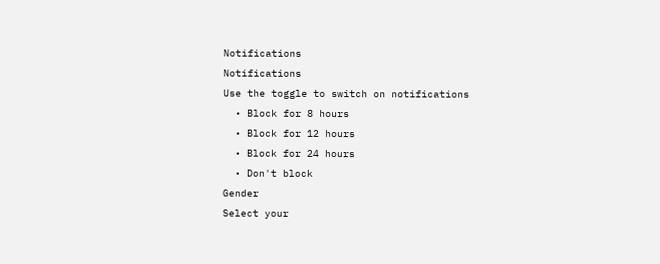Notifications
Notifications
Use the toggle to switch on notifications
  • Block for 8 hours
  • Block for 12 hours
  • Block for 24 hours
  • Don't block
Gender
Select your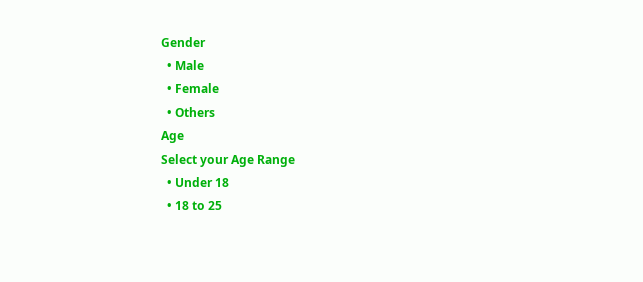Gender
  • Male
  • Female
  • Others
Age
Select your Age Range
  • Under 18
  • 18 to 25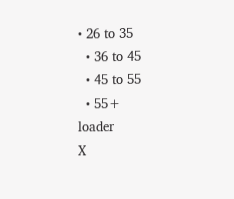• 26 to 35
  • 36 to 45
  • 45 to 55
  • 55+
loader
X